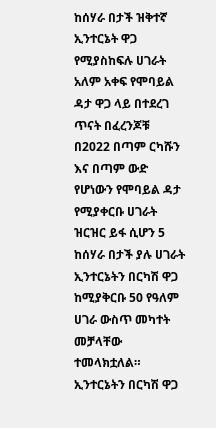ከሰሃራ በታች ዝቅተኛ ኢንተርኔት ዋጋ የሚያስከፍሉ ሀገራት
አለም አቀፍ የሞባይል ዳታ ዋጋ ላይ በተደረገ ጥናት በፈረንጆቹ በ2022 በጣም ርካሹን እና በጣም ውድ የሆነውን የሞባይል ዳታ የሚያቀርቡ ሀገራት ዝርዝር ይፋ ሲሆን 5 ከሰሃራ በታች ያሉ ሀገራት ኢንተርኔትን በርካሽ ዋጋ ከሚያቅርቡ 50 የዓለም ሀገራ ውስጥ መካተት መቻላቸው ተመላክቷለል።
ኢንተርኔትን በርካሽ ዋጋ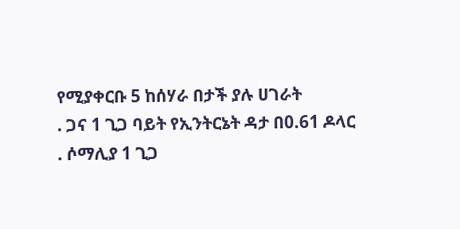የሚያቀርቡ 5 ከሰሃራ በታች ያሉ ሀገራት
. ጋና 1 ጊጋ ባይት የኢንትርኔት ዳታ በ0.61 ዶላር
. ሶማሊያ 1 ጊጋ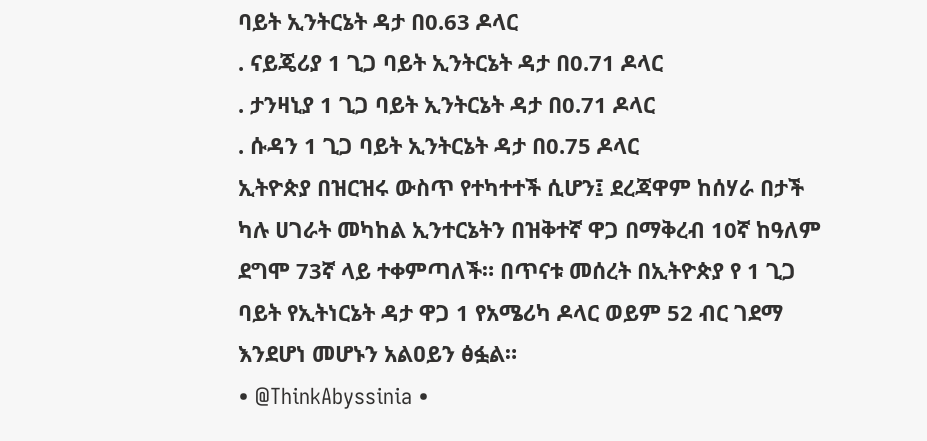ባይት ኢንትርኔት ዳታ በ0.63 ዶላር
. ናይጄሪያ 1 ጊጋ ባይት ኢንትርኔት ዳታ በ0.71 ዶላር
. ታንዛኒያ 1 ጊጋ ባይት ኢንትርኔት ዳታ በ0.71 ዶላር
. ሱዳን 1 ጊጋ ባይት ኢንትርኔት ዳታ በ0.75 ዶላር
ኢትዮጵያ በዝርዝሩ ውስጥ የተካተተች ሲሆን፤ ደረጃዋም ከሰሃራ በታች ካሉ ሀገራት መካከል ኢንተርኔትን በዝቅተኛ ዋጋ በማቅረብ 10ኛ ከዓለም ደግሞ 73ኛ ላይ ተቀምጣለች። በጥናቱ መሰረት በኢትዮጵያ የ 1 ጊጋ ባይት የኢትነርኔት ዳታ ዋጋ 1 የአሜሪካ ዶላር ወይም 52 ብር ገደማ እንደሆነ መሆኑን አልዐይን ፅፏል።
• @ThinkAbyssinia •